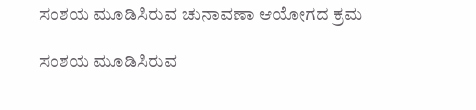ಸಂಶಯ ಮೂಡಿಸಿರುವ ಚುನಾವಣಾ ಆಯೋಗದ ಕ್ರಮ

ಸಂಶಯ ಮೂಡಿಸಿರುವ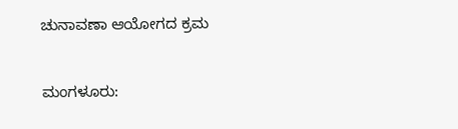ಚುನಾವಣಾ ಆಯೋಗದ ಕ್ರಮ

ಮಂಗಳೂರು: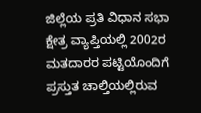ಜಿಲ್ಲೆಯ ಪ್ರತಿ ವಿಧಾನ ಸಭಾ ಕ್ಷೇತ್ರ ವ್ಯಾಪ್ತಿಯಲ್ಲಿ 2002ರ ಮತದಾರರ ಪಟ್ಟಿಯೊಂದಿಗೆ ಪ್ರಸ್ತುತ ಚಾಲ್ತಿಯಲ್ಲಿರುವ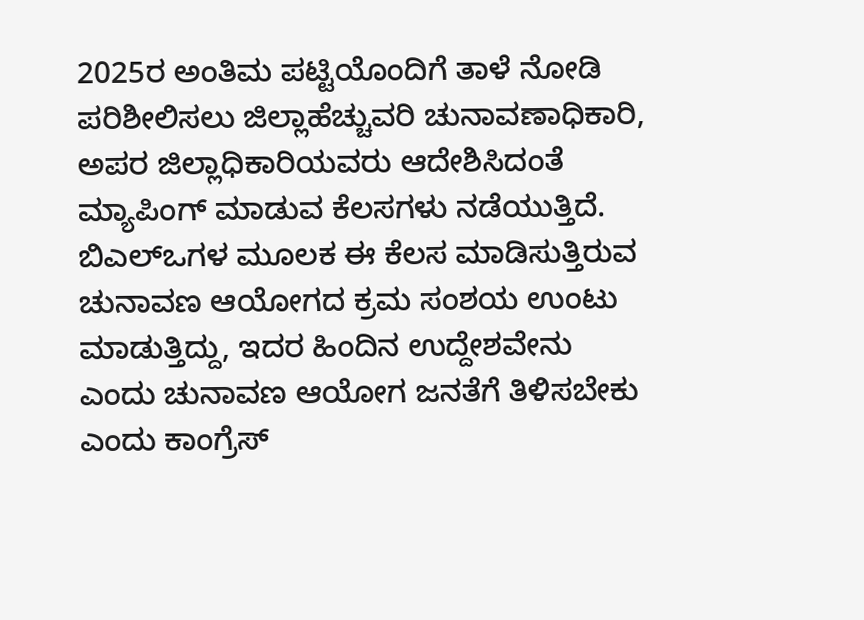2025ರ ಅಂತಿಮ ಪಟ್ಟಿಯೊಂದಿಗೆ ತಾಳೆ ನೋಡಿ ಪರಿಶೀಲಿಸಲು ಜಿಲ್ಲಾಹೆಚ್ಚುವರಿ ಚುನಾವಣಾಧಿಕಾರಿ, ಅಪರ ಜಿಲ್ಲಾಧಿಕಾರಿಯವರು ಆದೇಶಿಸಿದಂತೆ ಮ್ಯಾಪಿಂಗ್ ಮಾಡುವ ಕೆಲಸಗಳು ನಡೆಯುತ್ತಿದೆ. ಬಿಎಲ್‌ಒಗಳ ಮೂಲಕ ಈ ಕೆಲಸ ಮಾಡಿಸುತ್ತಿರುವ ಚುನಾವಣ ಆಯೋಗದ ಕ್ರಮ ಸಂಶಯ ಉಂಟು ಮಾಡುತ್ತಿದ್ದು, ಇದರ ಹಿಂದಿನ ಉದ್ದೇಶವೇನು ಎಂದು ಚುನಾವಣ ಆಯೋಗ ಜನತೆಗೆ ತಿಳಿಸಬೇಕು ಎಂದು ಕಾಂಗ್ರೆಸ್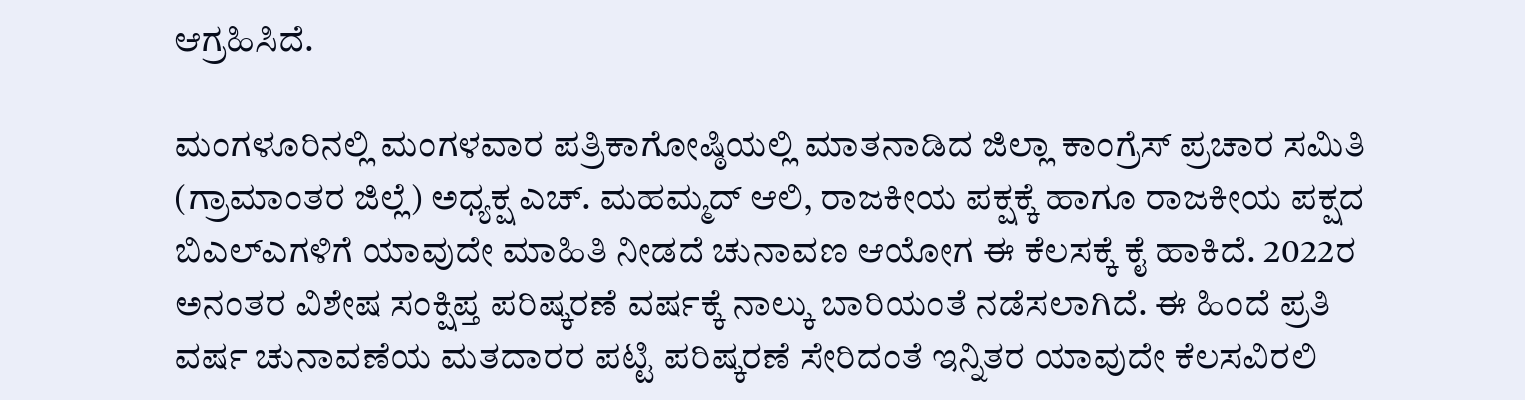ಆಗ್ರಹಿಸಿದೆ.

ಮಂಗಳೂರಿನಲ್ಲಿ ಮಂಗಳವಾರ ಪತ್ರಿಕಾಗೋಷ್ಠಿಯಲ್ಲಿ ಮಾತನಾಡಿದ ಜಿಲ್ಲಾ ಕಾಂಗ್ರೆಸ್ ಪ್ರಚಾರ ಸಮಿತಿ (ಗ್ರಾಮಾಂತರ ಜಿಲ್ಲೆ) ಅಧ್ಯಕ್ಷ ಎಚ್. ಮಹಮ್ಮದ್ ಆಲಿ, ರಾಜಕೀಯ ಪಕ್ಷಕ್ಕೆ ಹಾಗೂ ರಾಜಕೀಯ ಪಕ್ಷದ ಬಿಎಲ್‌ಎಗಳಿಗೆ ಯಾವುದೇ ಮಾಹಿತಿ ನೀಡದೆ ಚುನಾವಣ ಆಯೋಗ ಈ ಕೆಲಸಕ್ಕೆ ಕೈ ಹಾಕಿದೆ. 2022ರ ಅನಂತರ ವಿಶೇಷ ಸಂಕ್ಷಿಪ್ತ ಪರಿಷ್ಕರಣೆ ವರ್ಷಕ್ಕೆ ನಾಲ್ಕು ಬಾರಿಯಂತೆ ನಡೆಸಲಾಗಿದೆ. ಈ ಹಿಂದೆ ಪ್ರತಿ ವರ್ಷ ಚುನಾವಣೆಯ ಮತದಾರರ ಪಟ್ಟಿ ಪರಿಷ್ಕರಣೆ ಸೇರಿದಂತೆ ಇನ್ನಿತರ ಯಾವುದೇ ಕೆಲಸವಿರಲಿ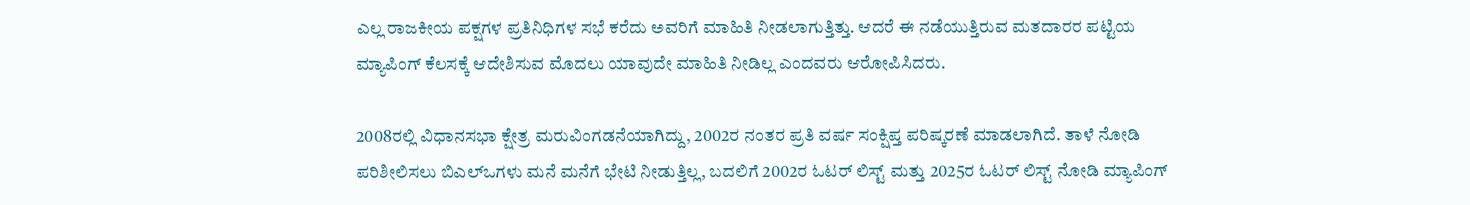ಎಲ್ಲ ರಾಜಕೀಯ ಪಕ್ಷಗಳ ಪ್ರತಿನಿಧಿಗಳ ಸಭೆ ಕರೆದು ಅವರಿಗೆ ಮಾಹಿತಿ ನೀಡಲಾಗುತ್ತಿತ್ತು. ಆದರೆ ಈ ನಡೆಯುತ್ತಿರುವ ಮತದಾರರ ಪಟ್ಟಿಯ ಮ್ಯಾಪಿಂಗ್ ಕೆಲಸಕ್ಕೆ ಆದೇಶಿಸುವ ಮೊದಲು ಯಾವುದೇ ಮಾಹಿತಿ ನೀಡಿಲ್ಲ ಎಂದವರು ಆರೋಪಿಸಿದರು.

2008ರಲ್ಲಿ ವಿಧಾನಸಭಾ ಕ್ಷೇತ್ರ ಮರುವಿಂಗಡನೆಯಾಗಿದ್ದು, 2002ರ ನಂತರ ಪ್ರತಿ ವರ್ಷ ಸಂಕ್ಷಿಪ್ತ ಪರಿಷ್ಕರಣೆ ಮಾಡಲಾಗಿದೆ. ತಾಳೆ ನೋಡಿ ಪರಿಶೀಲಿಸಲು ಬಿಎಲ್‌ಒಗಳು ಮನೆ ಮನೆಗೆ ಭೇಟಿ ನೀಡುತ್ತಿಲ್ಲ, ಬದಲಿಗೆ 2002ರ ಓಟರ್ ಲಿಸ್ಟ್ ಮತ್ತು 2025ರ ಓಟರ್ ಲಿಸ್ಟ್ ನೋಡಿ ಮ್ಯಾಪಿಂಗ್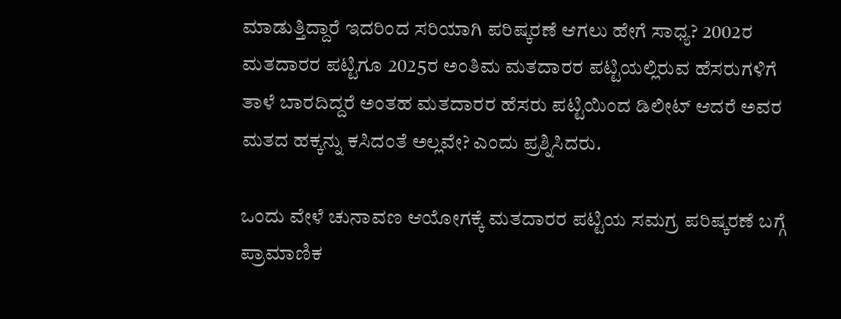ಮಾಡುತ್ತಿದ್ದಾರೆ ಇದರಿಂದ ಸರಿಯಾಗಿ ಪರಿಷ್ಕರಣೆ ಆಗಲು ಹೇಗೆ ಸಾಧ್ಯ? 2002ರ ಮತದಾರರ ಪಟ್ಟಿಗೂ 2025ರ ಅಂತಿಮ ಮತದಾರರ ಪಟ್ಟಿಯಲ್ಲಿರುವ ಹೆಸರುಗಳಿಗೆ ತಾಳೆ ಬಾರದಿದ್ದರೆ ಅಂತಹ ಮತದಾರರ ಹೆಸರು ಪಟ್ಟಿಯಿಂದ ಡಿಲೀಟ್ ಆದರೆ ಅವರ ಮತದ ಹಕ್ಕನ್ನು ಕಸಿದಂತೆ ಅಲ್ಲವೇ? ಎಂದು ಪ್ರಶ್ನಿಸಿದರು.

ಒಂದು ವೇಳೆ ಚುನಾವಣ ಆಯೋಗಕ್ಕೆ ಮತದಾರರ ಪಟ್ಟಿಯ ಸಮಗ್ರ ಪರಿಷ್ಕರಣೆ ಬಗ್ಗೆ ಪ್ರಾಮಾಣಿಕ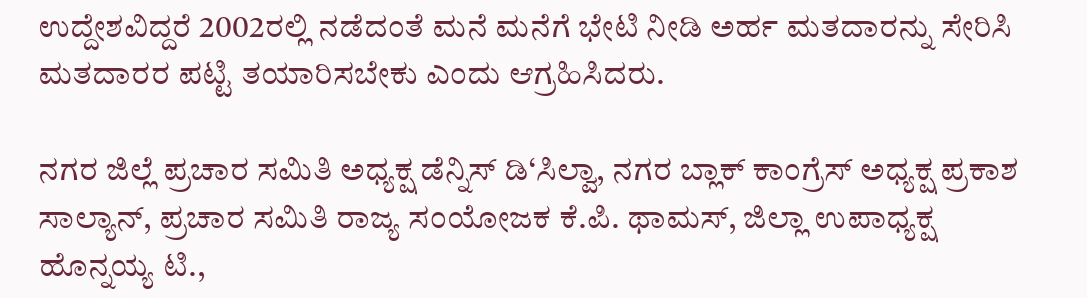ಉದ್ದೇಶವಿದ್ದರೆ 2002ರಲ್ಲಿ ನಡೆದಂತೆ ಮನೆ ಮನೆಗೆ ಭೇಟಿ ನೀಡಿ ಅರ್ಹ ಮತದಾರನ್ನು ಸೇರಿಸಿ ಮತದಾರರ ಪಟ್ಟಿ ತಯಾರಿಸಬೇಕು ಎಂದು ಆಗ್ರಹಿಸಿದರು.

ನಗರ ಜಿಲ್ಲೆ ಪ್ರಚಾರ ಸಮಿತಿ ಅಧ್ಯಕ್ಷ ಡೆನ್ನಿಸ್ ಡಿ‘ಸಿಲ್ವಾ, ನಗರ ಬ್ಲಾಕ್ ಕಾಂಗ್ರೆಸ್ ಅಧ್ಯಕ್ಷ ಪ್ರಕಾಶ ಸಾಲ್ಯಾನ್, ಪ್ರಚಾರ ಸಮಿತಿ ರಾಜ್ಯ ಸಂಯೋಜಕ ಕೆ.ಪಿ. ಥಾಮಸ್, ಜಿಲ್ಲಾ ಉಪಾಧ್ಯಕ್ಷ ಹೊನ್ನಯ್ಯ ಟಿ.,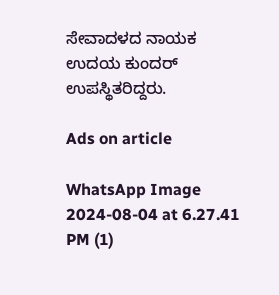ಸೇವಾದಳದ ನಾಯಕ ಉದಯ ಕುಂದರ್ ಉಪಸ್ಥಿತರಿದ್ದರು.

Ads on article

WhatsApp Image 2024-08-04 at 6.27.41 PM (1)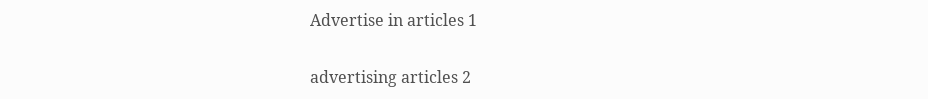Advertise in articles 1

advertising articles 2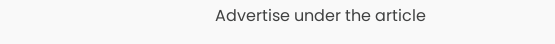Advertise under the article